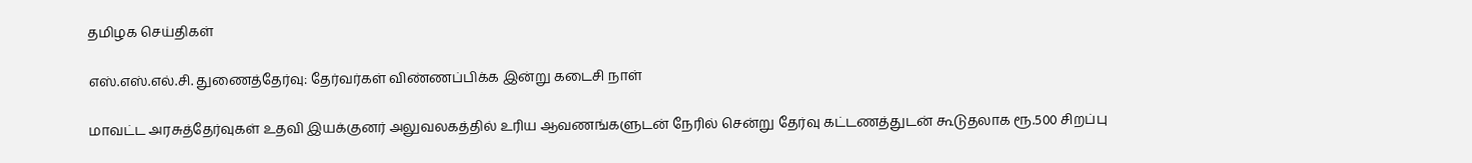தமிழக செய்திகள்

எஸ்.எஸ்.எல்.சி. துணைத்தேர்வு: தேர்வர்கள் விண்ணப்பிக்க இன்று கடைசி நாள்

மாவட்ட அரசுத்தேர்வுகள் உதவி இயக்குனர் அலுவலகத்தில் உரிய ஆவணங்களுடன் நேரில் சென்று தேர்வு கட்டணத்துடன் கூடுதலாக ரூ.500 சிறப்பு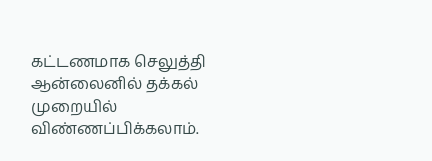கட்டணமாக செலுத்தி ஆன்லைனில் தக்கல் முறையில் விண்ணப்பிக்கலாம்.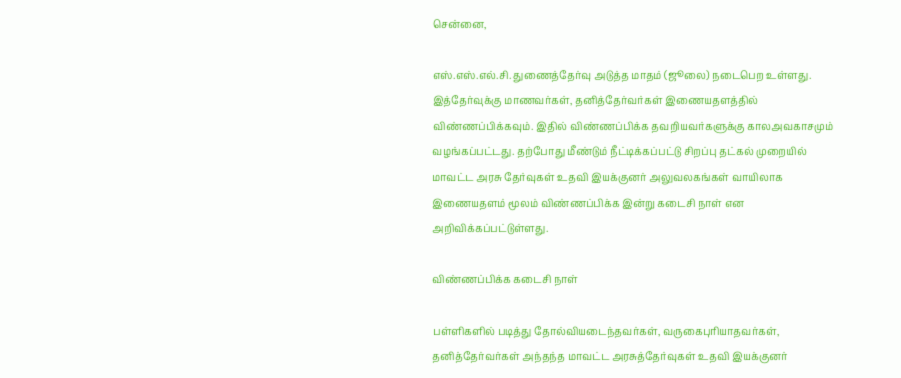சென்னை,

எஸ்.எஸ்.எல்.சி. துணைத்தேர்வு அடுத்த மாதம் (ஜூலை) நடைபெற உள்ளது. இத்தேர்வுக்கு மாணவர்கள், தனித்தேர்வர்கள் இணையதளத்தில் விண்ணப்பிக்கவும். இதில் விண்ணப்பிக்க தவறியவர்களுக்கு காலஅவகாசமும் வழங்கப்பட்டது. தற்போது மீண்டும் நீட்டிக்கப்பட்டு சிறப்பு தட்கல் முறையில் மாவட்ட அரசு தேர்வுகள் உதவி இயக்குனர் அலுவலகங்கள் வாயிலாக இணையதளம் மூலம் விண்ணப்பிக்க இன்று கடைசி நாள் என அறிவிக்கப்பட்டுள்ளது.

விண்ணப்பிக்க கடைசி நாள்

பள்ளிகளில் படித்து தோல்வியடைந்தவர்கள், வருகைபுரியாதவர்கள், தனித்தேர்வர்கள் அந்தந்த மாவட்ட அரசுத்தேர்வுகள் உதவி இயக்குனர்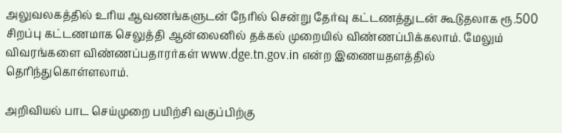அலுவலகத்தில் உரிய ஆவணங்களுடன் நேரில் சென்று தேர்வு கட்டணத்துடன் கூடுதலாக ரூ.500 சிறப்பு கட்டணமாக செலுத்தி ஆன்லைனில் தக்கல் முறையில் விண்ணப்பிக்கலாம். மேலும் விவரங்களை விண்ணப்பதாரர்கள் www.dge.tn.gov.in என்ற இணையதளத்தில் தெரிந்துகொள்ளலாம்.

அறிவியல் பாட செய்முறை பயிற்சி வகுப்பிற்கு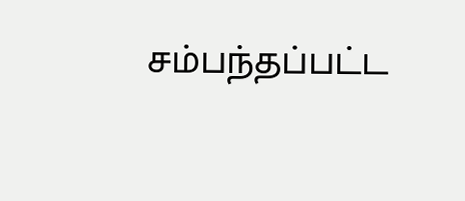சம்பந்தப்பட்ட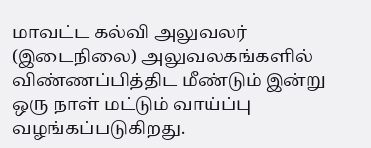மாவட்ட கல்வி அலுவலர் (இடைநிலை) அலுவலகங்களில் விண்ணப்பித்திட மீண்டும் இன்று ஒரு நாள் மட்டும் வாய்ப்பு வழங்கப்படுகிறது.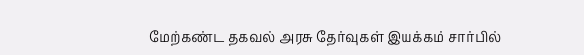மேற்கண்ட தகவல் அரசு தேர்வுகள் இயக்கம் சார்பில்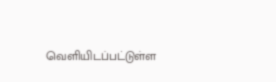வெளியிடப்பட்டுள்ள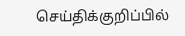செய்திக்குறிப்பில்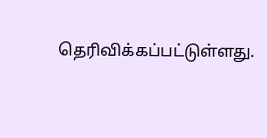தெரிவிக்கப்பட்டுள்ளது.